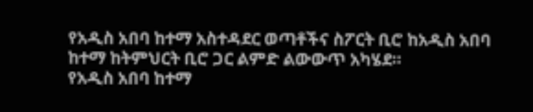የአዲስ አበባ ከተማ አስተዳደር ወጣቶችና ስፖርት ቢሮ ከአዲስ አበባ ከተማ ከትምህርት ቢሮ ጋር ልምድ ልውውጥ አካሄደ።
የአዲስ አበባ ከተማ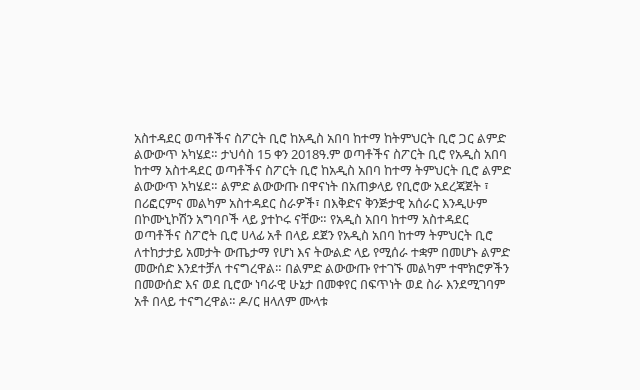አስተዳደር ወጣቶችና ስፖርት ቢሮ ከአዲስ አበባ ከተማ ከትምህርት ቢሮ ጋር ልምድ ልውውጥ አካሄደ። ታህሳስ 15 ቀን 2018ዓ.ም ወጣቶችና ስፖርት ቢሮ የአዲስ አበባ ከተማ አስተዳደር ወጣቶችና ስፖርት ቢሮ ከአዲስ አበባ ከተማ ትምህርት ቢሮ ልምድ ልውውጥ አካሄደ። ልምድ ልውውጡ በዋናነት በአጠቃላይ የቢሮው አደረጃጀት ፣ በሪፎርምና መልካም አስተዳደር ስራዎች፣ በእቅድና ቅንጅታዊ አሰራር እንዲሁም በኮሙኒኮሽን አግባቦች ላይ ያተኮሩ ናቸው። የአዲስ አበባ ከተማ አስተዳደር ወጣቶችና ስፖሮት ቢሮ ሀላፊ አቶ በላይ ደጀን የአዲስ አበባ ከተማ ትምህርት ቢሮ ለተከታታይ አመታት ውጤታማ የሆነ እና ትውልድ ላይ የሚሰራ ተቋም በመሆኑ ልምድ መውሰድ እንደተቻለ ተናግረዋል። በልምድ ልውውጡ የተገኙ መልካም ተሞክሮዎችን በመውሰድ እና ወደ ቢሮው ነባራዊ ሁኔታ በመቀየር በፍጥነት ወደ ስራ እንደሚገባም አቶ በላይ ተናግረዋል። ዶ/ር ዘላለም ሙላቱ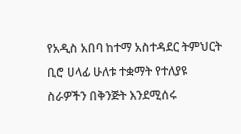የአዲስ አበባ ከተማ አስተዳደር ትምህርት ቢሮ ሀላፊ ሁለቱ ተቋማት የተለያዩ ስራዎችን በቅንጅት እንደሚሰሩ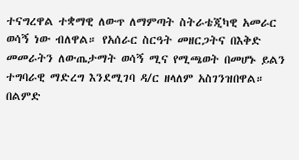ተናግረዋል ተቋማዊ ለውጥ ለማምጣት ስትራቴጂካዊ አመራር ወሳኝ ነው ብለዋል። የአሰራር ስርዓት መዘርጋትና በእቅድ መመራትን ለውጤታማት ወሳኝ ሚና የሚጫወት በመሆኑ ይልን ተግባራዊ ማድረግ እንደሚገባ ዳ/ር ዘላለም አስገንዝበዋል። በልምድ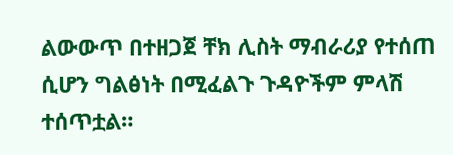ልውውጥ በተዘጋጀ ቸክ ሊስት ማብራሪያ የተሰጠ ሲሆን ግልፅነት በሚፈልጉ ጉዳዮችም ምላሽ ተሰጥቷል።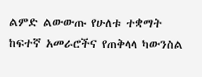ልምድ ልውውጡ የሁለቱ ተቋማት ከፍተኛ አመራሮችና የጠቅላላ ካውንስል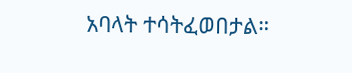አባላት ተሳትፈወበታል።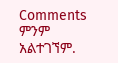Comments
ምንም አልተገኘም.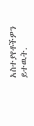አስተያየቶችዎን ይተዉት.